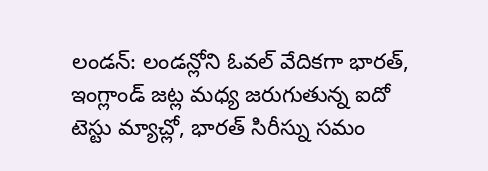లండన్: లండన్లోని ఓవల్ వేదికగా భారత్, ఇంగ్లాండ్ జట్ల మధ్య జరుగుతున్న ఐదో టెస్టు మ్యాచ్లో, భారత్ సిరీస్ను సమం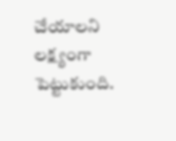చేయాలని లక్ష్యంగా పెట్టుకుంది.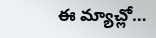ఈ మ్యాచ్లో…